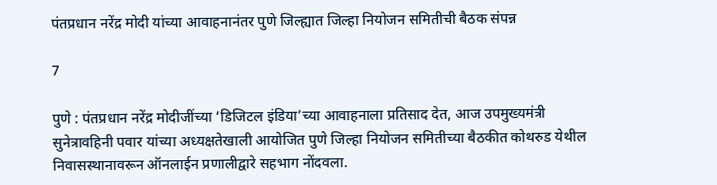पंतप्रधान नरेंद्र मोदी यांच्या आवाहनानंतर पुणे जिल्ह्यात जिल्हा नियोजन समितीची बैठक संपन्न

7

पुणे : पंतप्रधान नरेंद्र मोदीजींच्या ‘डिजिटल इंडिया’च्या आवाहनाला प्रतिसाद देत, आज उपमुख्यमंत्री सुनेत्रावहिनी पवार यांच्या अध्यक्षतेखाली आयोजित पुणे जिल्हा नियोजन समितीच्या बैठकीत कोथरुड येथील निवासस्थानावरून ऑनलाईन प्रणालीद्वारे सहभाग नोंदवला.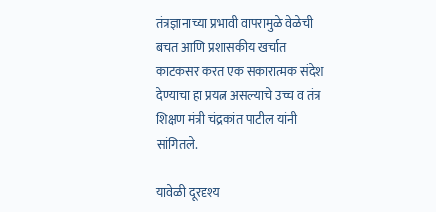तंत्रज्ञानाच्या प्रभावी वापरामुळे वेळेची बचत आणि प्रशासकीय खर्चात काटकसर करत एक सकारात्मक संदेश देण्याचा हा प्रयत्न असल्याचे उच्च व तंत्र शिक्षण मंत्री चंद्रकांत पाटील यांनी सांगितले.

यावेळी दूरदृश्य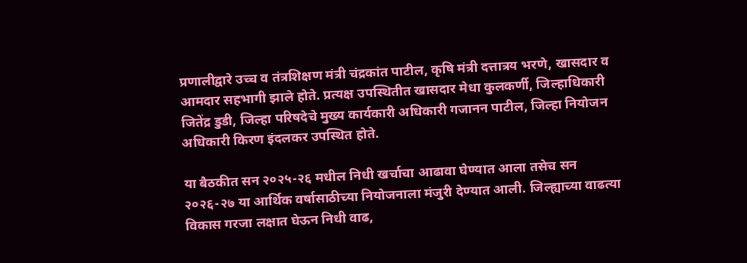प्रणालीद्वारे उच्च व तंत्रशिक्षण मंत्री चंद्रकांत पाटील, कृषि मंत्री दत्तात्रय भरणे, खासदार व आमदार सहभागी झाले होते. प्रत्यक्ष उपस्थितीत खासदार मेधा कुलकर्णी, जिल्हाधिकारी जितेंद्र डुडी, जिल्हा परिषदेचे मुख्य कार्यकारी अधिकारी गजानन पाटील, जिल्हा नियोजन अधिकारी किरण इंदलकर उपस्थित होते.

या बैठकीत सन २०२५-२६ मधील निधी खर्चाचा आढावा घेण्यात आला तसेच सन २०२६-२७ या आर्थिक वर्षासाठीच्या नियोजनाला मंजुरी देण्यात आली. जिल्ह्याच्या वाढत्या विकास गरजा लक्षात घेऊन निधी वाढ,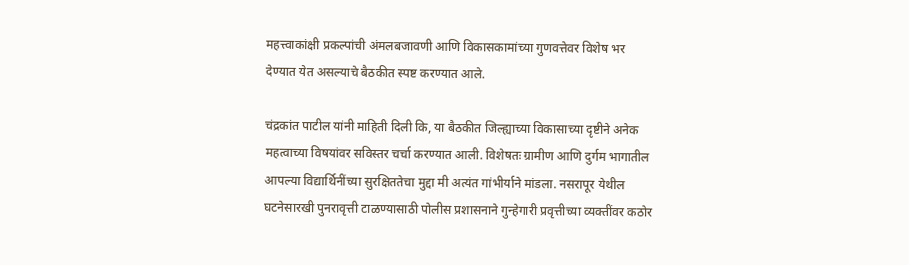महत्त्वाकांक्षी प्रकल्पांची अंमलबजावणी आणि विकासकामांच्या गुणवत्तेवर विशेष भर देण्यात येत असल्याचे बैठकीत स्पष्ट करण्यात आले.

चंद्रकांत पाटील यांनी माहिती दिली कि, या बैठकीत जिल्ह्याच्या विकासाच्या दृष्टीने अनेक महत्वाच्या विषयांवर सविस्तर चर्चा करण्यात आली. विशेषतः ग्रामीण आणि दुर्गम भागातील आपल्या विद्यार्थिनींच्या सुरक्षिततेचा मुद्दा मी अत्यंत गांभीर्याने मांडला. नसरापूर येथील घटनेसारखी पुनरावृत्ती टाळण्यासाठी पोलीस प्रशासनाने गुन्हेगारी प्रवृत्तीच्या व्यक्तींवर कठोर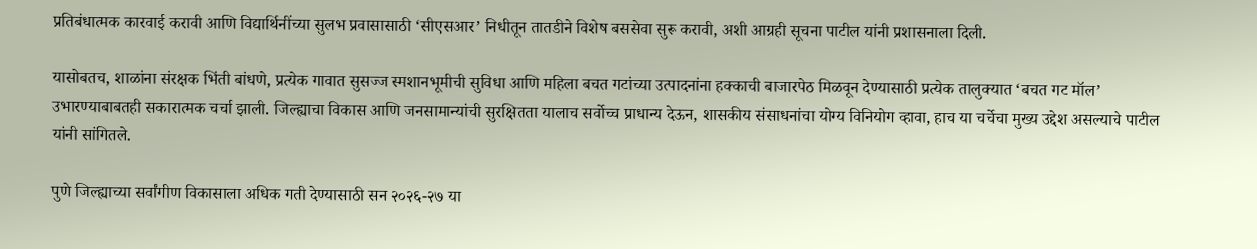प्रतिबंधात्मक कारवाई करावी आणि विद्यार्थिनींच्या सुलभ प्रवासासाठी ‘सीएसआर’ निधीतून तातडीने विशेष बससेवा सुरू करावी, अशी आग्रही सूचना पाटील यांनी प्रशासनाला दिली.

यासोबतच, शाळांना संरक्षक भिंती बांधणे, प्रत्येक गावात सुसज्ज स्मशानभूमीची सुविधा आणि महिला बचत गटांच्या उत्पादनांना हक्काची बाजारपेठ मिळवून देण्यासाठी प्रत्येक तालुक्यात ‘बचत गट मॉल’ उभारण्याबाबतही सकारात्मक चर्चा झाली. जिल्ह्याचा विकास आणि जनसामान्यांची सुरक्षितता यालाच सर्वोच्च प्राधान्य देऊन, शासकीय संसाधनांचा योग्य विनियोग व्हावा, हाच या चर्चेचा मुख्य उद्देश असल्याचे पाटील यांनी सांगितले.

पुणे जिल्ह्याच्या सर्वांगीण विकासाला अधिक गती देण्यासाठी सन २०२६-२७ या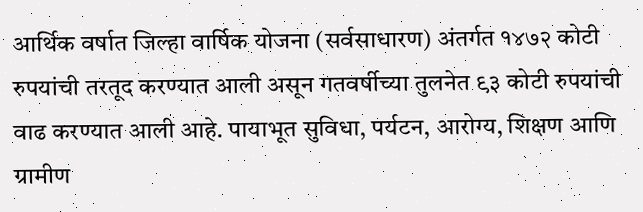आर्थिक वर्षात जिल्हा वार्षिक योजना (सर्वसाधारण) अंतर्गत १४७२ कोटी रुपयांची तरतूद करण्यात आली असून गतवर्षीच्या तुलनेत ९३ कोटी रुपयांची वाढ करण्यात आली आहे. पायाभूत सुविधा, पर्यटन, आरोग्य, शिक्षण आणि ग्रामीण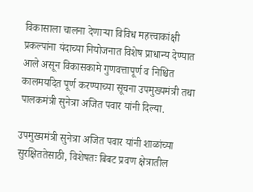विकासाला चालना देणाऱ्या विविध महत्त्वाकांक्षी प्रकल्पांना यंदाच्या नियोजनात विशेष प्राधान्य देण्यात आले असून विकासकामे गुणवत्तापूर्ण व निश्चित कालमर्यादेत पूर्ण करण्याच्या सूचना उपमुख्यमंत्री तथा पालकमंत्री सुनेत्रा अजित पवार यांनी दिल्या.

उपमुख्यमंत्री सुनेत्रा अजित पवार यांनी शाळांच्या सुरक्षिततेसाठी, विशेषतः बिबट प्रवण क्षेत्रातील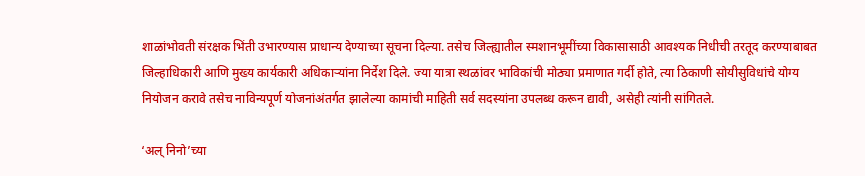शाळांभोवती संरक्षक भिंती उभारण्यास प्राधान्य देण्याच्या सूचना दिल्या. तसेच जिल्ह्यातील स्मशानभूमींच्या विकासासाठी आवश्यक निधीची तरतूद करण्याबाबत जिल्हाधिकारी आणि मुख्य कार्यकारी अधिकाऱ्यांना निर्देश दिले. ज्या यात्रा स्थळांवर भाविकांची मोठ्या प्रमाणात गर्दी होते, त्या ठिकाणी सोयीसुविधांचे योग्य नियोजन करावे तसेच नाविन्यपूर्ण योजनांअंतर्गत झालेल्या कामांची माहिती सर्व सदस्यांना उपलब्ध करून द्यावी, असेही त्यांनी सांगितले.

‘अल् निनो’च्या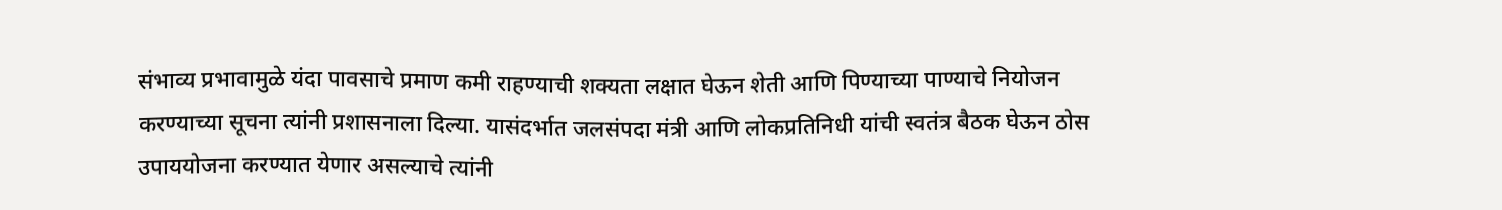संभाव्य प्रभावामुळे यंदा पावसाचे प्रमाण कमी राहण्याची शक्यता लक्षात घेऊन शेती आणि पिण्याच्या पाण्याचे नियोजन करण्याच्या सूचना त्यांनी प्रशासनाला दिल्या. यासंदर्भात जलसंपदा मंत्री आणि लोकप्रतिनिधी यांची स्वतंत्र बैठक घेऊन ठोस उपाययोजना करण्यात येणार असल्याचे त्यांनी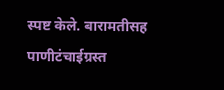स्पष्ट केले. बारामतीसह पाणीटंचाईग्रस्त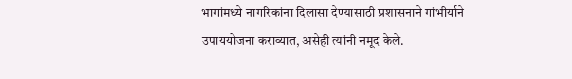भागांमध्ये नागरिकांना दिलासा देण्यासाठी प्रशासनाने गांभीर्याने उपाययोजना कराव्यात, असेही त्यांनी नमूद केले.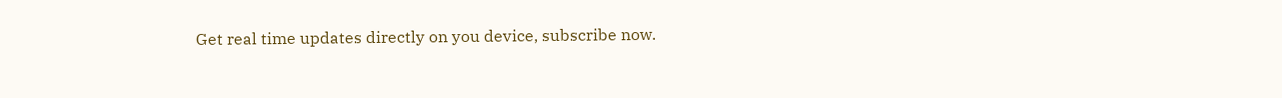Get real time updates directly on you device, subscribe now.